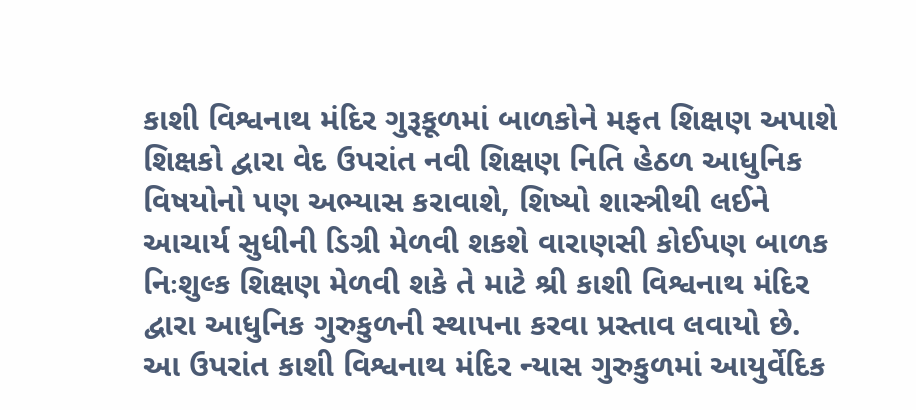કાશી વિશ્વનાથ મંદિર ગુરૂકૂળમાં બાળકોને મફત શિક્ષણ અપાશે
શિક્ષકો દ્વારા વેદ ઉપરાંત નવી શિક્ષણ નિતિ હેઠળ આધુનિક વિષયોનો પણ અભ્યાસ કરાવાશે, શિષ્યો શાસ્ત્રીથી લઈને આચાર્ય સુધીની ડિગ્રી મેળવી શકશે વારાણસી કોઈપણ બાળક નિઃશુલ્ક શિક્ષણ મેળવી શકે તે માટે શ્રી કાશી વિશ્વનાથ મંદિર દ્વારા આધુનિક ગુરુકુળની સ્થાપના કરવા પ્રસ્તાવ લવાયો છે. આ ઉપરાંત કાશી વિશ્વનાથ મંદિર ન્યાસ ગુરુકુળમાં આયુર્વેદિક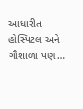આધારીત હોસ્પિટલ અને ગૌશાળા પણ…